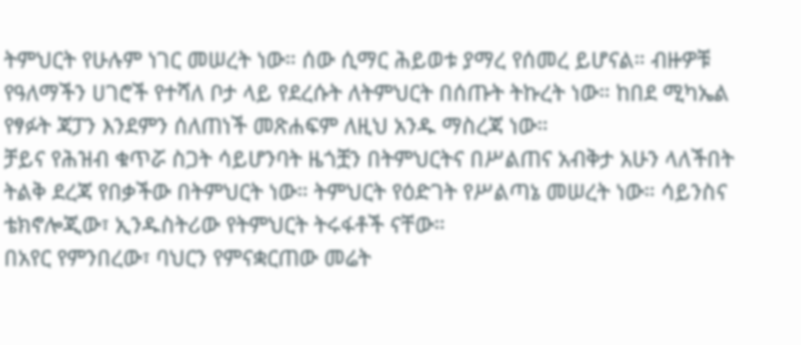ትምህርት የሁሉም ነገር መሠረት ነው። ሰው ሲማር ሕይወቱ ያማረ የሰመረ ይሆናል። ብዙዎቹ የዓለማችን ሀገሮች የተሻለ ቦታ ላይ የደረሱት ለትምህርት በሰጡት ትኩረት ነው። ከበደ ሚካኤል የፃፉት ጃፓን እንደምን ሰለጠነች መጽሐፍም ለዚህ አንዱ ማስረጃ ነው።
ቻይና የሕዝብ ቁጥሯ ስጋት ሳይሆንባት ዜጎቿን በትምህርትና በሥልጠና አብቅታ አሁን ላለችበት ትልቅ ደረጃ የበቃችው በትምህርት ነው። ትምህርት የዕድገት የሥልጣኔ መሠረት ነው። ሳይንስና ቴክኖሎጂው፣ ኢንዱስትሪው የትምህርት ትሩፋቶች ናቸው።
በአየር የምንበረው፣ ባህርን የምናቋርጠው መሬት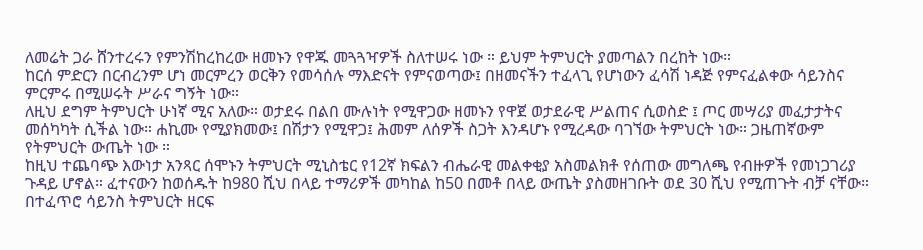ለመሬት ጋራ ሸንተረሩን የምንሽከረከረው ዘመኑን የዋጁ መጓጓዣዎች ስለተሠሩ ነው ። ይህም ትምህርት ያመጣልን በረከት ነው።
ከርሰ ምድርን በርብረንም ሆነ መርምረን ወርቅን የመሳሰሉ ማእድናት የምናወጣው፤ በዘመናችን ተፈላጊ የሆነውን ፈሳሽ ነዳጅ የምናፈልቀው ሳይንስና ምርምሩ በሚሠሩት ሥራና ግኝት ነው።
ለዚህ ደግም ትምህርት ሁነኛ ሚና አለው። ወታደሩ በልበ ሙሉነት የሚዋጋው ዘመኑን የዋጀ ወታደራዊ ሥልጠና ሲወስድ ፤ ጦር መሣሪያ መፈታታትና መሰካካት ሲችል ነው። ሐኪሙ የሚያክመው፤ በሽታን የሚዋጋ፤ ሕመም ለሰዎች ስጋት እንዳሆኑ የሚረዳው ባገኘው ትምህርት ነው። ጋዜጠኛውም የትምህርት ውጤት ነው ።
ከዚህ ተጨባጭ እውነታ አንጻር ሰሞኑን ትምህርት ሚኒስቴር የ12ኛ ክፍልን ብሔራዊ መልቀቂያ አስመልክቶ የሰጠው መግለጫ የብዙዎች የመነጋገሪያ ጉዳይ ሆኖል። ፈተናውን ከወሰዱት ከ980 ሺህ በላይ ተማሪዎች መካከል ከ50 በመቶ በላይ ውጤት ያስመዘገቡት ወደ 30 ሺህ የሚጠጉት ብቻ ናቸው።
በተፈጥሮ ሳይንስ ትምህርት ዘርፍ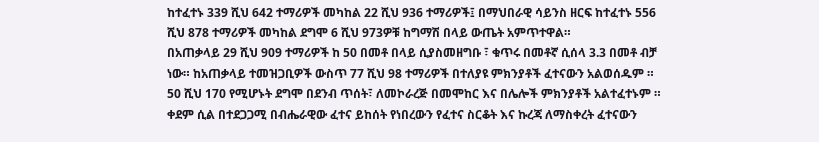ከተፈተኑ 339 ሺህ 642 ተማሪዎች መካከል 22 ሺህ 936 ተማሪዎች፤ በማህበራዊ ሳይንስ ዘርፍ ከተፈተኑ 556 ሺህ 878 ተማሪዎች መካከል ደግሞ 6 ሺህ 973ዎቹ ከግማሽ በላይ ውጤት አምጥተዋል።
በአጠቃላይ 29 ሺህ 909 ተማሪዎች ከ 50 በመቶ በላይ ሲያስመዘግቡ ፣ ቁጥሩ በመቶኛ ሲሰላ 3.3 በመቶ ብቻ ነው። ከአጠቃላይ ተመዝጋቢዎች ውስጥ 77 ሺህ 98 ተማሪዎች በተለያዩ ምክንያቶች ፈተናውን አልወሰዱም ። 50 ሺህ 170 የሚሆኑት ደግሞ በደንብ ጥሰት፣ ለመኮራረጅ በመሞከር እና በሌሎች ምክንያቶች አልተፈተኑም ።
ቀደም ሲል በተደጋጋሚ በብሔራዊው ፈተና ይከሰት የነበረውን የፈተና ስርቆት እና ኩረጃ ለማስቀረት ፈተናውን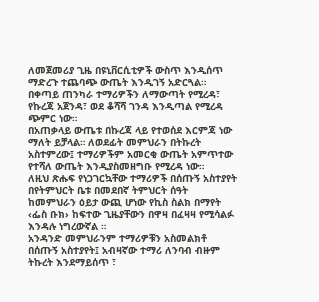ለመጀመሪያ ጊዜ በዩኒቨርሲቲዎች ውስጥ እንዲሰጥ ማድረጉ ተጨባጭ ውጤት እንዲገኝ አድርጓል። በቀጣይ ጠንካራ ተማሪዎችን ለማውጣት የሚረዳ፣ የኩረጃ አጀንዳ፣ ወደ ቆሻሻ ገንዳ እንዲጣል የሚረዳ ጭምር ነው።
በአጠቃላይ ውጤቱ በኩረጃ ላይ የተወሰደ እርምጃ ነው ማለት ይቻላል። ለወደፊት መምህራን በትኩረት አስተምረው፤ ተማሪዎችም አመርቂ ውጤት አምጥተው የተሻለ ውጤት እንዲያስመዘግቡ የሚረዳ ነው።
ለዚህ ጽሑፍ የነጋገርኳቸው ተማሪዎች በሰጡኝ አስተያየት በየትምህርት ቤቱ በመደበኛ ትምህርት ሰዓት ከመምህራን ዕይታ ውጪ ሆነው የኪስ ስልክ በማየት ‹ፌስ ቡክ› ከፍተው ጊዜያቸውን በዋዛ በፈዛዛ የሚሳልፉ እንዳሉ ነግረውኛል ።
አንዳንድ መምህራንም ተማሪዎቹን አስመልክቶ በሰጡኝ አስተያየት፤ አብዛኛው ተማሪ ለንባብ ብዙም ትኩረት እንደማይሰጥ ፣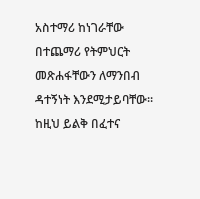አስተማሪ ከነገራቸው በተጨማሪ የትምህርት መጽሐፋቸውን ለማንበብ ዳተኝነት እንደሚታይባቸው። ከዚህ ይልቅ በፈተና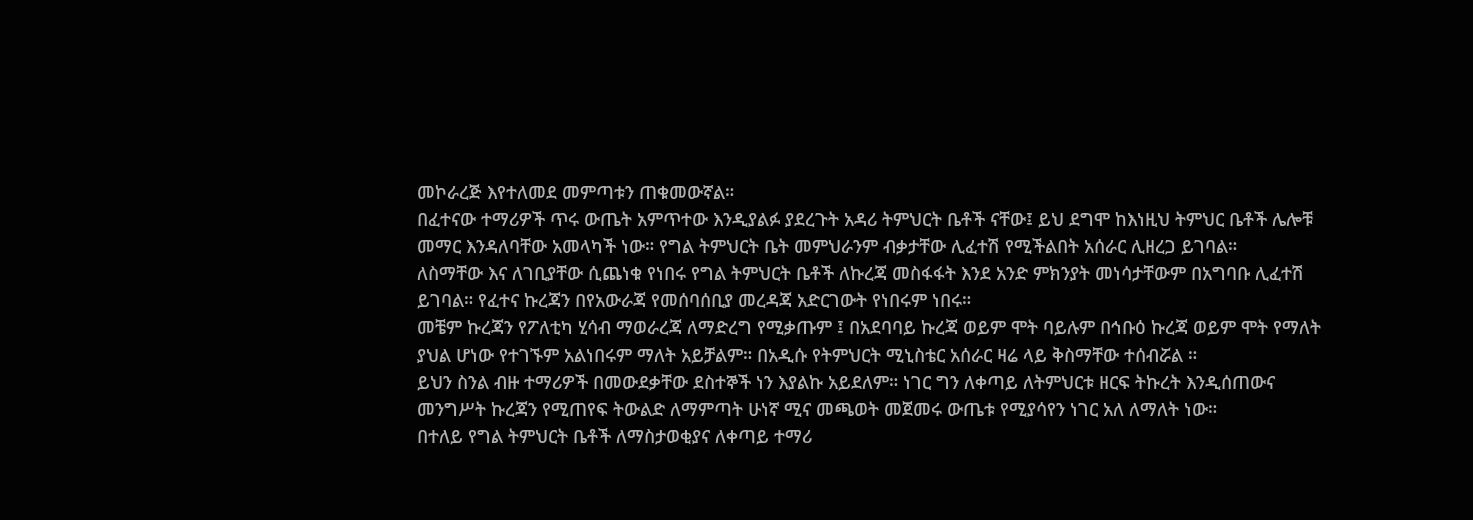መኮራረጅ እየተለመደ መምጣቱን ጠቁመውኛል።
በፈተናው ተማሪዎች ጥሩ ውጤት አምጥተው እንዲያልፉ ያደረጉት አዳሪ ትምህርት ቤቶች ናቸው፤ ይህ ደግሞ ከእነዚህ ትምህር ቤቶች ሌሎቹ መማር እንዳለባቸው አመላካች ነው። የግል ትምህርት ቤት መምህራንም ብቃታቸው ሊፈተሽ የሚችልበት አሰራር ሊዘረጋ ይገባል።
ለስማቸው እና ለገቢያቸው ሲጨነቁ የነበሩ የግል ትምህርት ቤቶች ለኩረጃ መስፋፋት እንደ አንድ ምክንያት መነሳታቸውም በአግባቡ ሊፈተሽ ይገባል። የፈተና ኩረጃን በየአውራጃ የመሰባሰቢያ መረዳጃ አድርገውት የነበሩም ነበሩ።
መቼም ኩረጃን የፖለቲካ ሂሳብ ማወራረጃ ለማድረግ የሚቃጡም ፤ በአደባባይ ኩረጃ ወይም ሞት ባይሉም በኅቡዕ ኩረጃ ወይም ሞት የማለት ያህል ሆነው የተገኙም አልነበሩም ማለት አይቻልም። በአዲሱ የትምህርት ሚኒስቴር አሰራር ዛሬ ላይ ቅስማቸው ተሰብሯል ።
ይህን ስንል ብዙ ተማሪዎች በመውደቃቸው ደስተኞች ነን እያልኩ አይደለም። ነገር ግን ለቀጣይ ለትምህርቱ ዘርፍ ትኩረት እንዲሰጠውና መንግሥት ኩረጃን የሚጠየፍ ትውልድ ለማምጣት ሁነኛ ሚና መጫወት መጀመሩ ውጤቱ የሚያሳየን ነገር አለ ለማለት ነው።
በተለይ የግል ትምህርት ቤቶች ለማስታወቂያና ለቀጣይ ተማሪ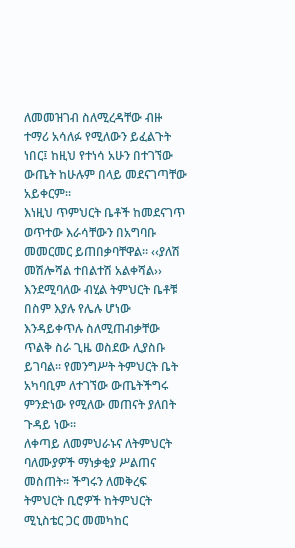ለመመዝገብ ስለሚረዳቸው ብዙ ተማሪ አሳለፉ የሚለውን ይፈልጉት ነበር፤ ከዚህ የተነሳ አሁን በተገኘው ውጤት ከሁሉም በላይ መደናገጣቸው አይቀርም።
እነዚህ ጥምህርት ቤቶች ከመደናገጥ ወጥተው እራሳቸውን በአግባቡ መመርመር ይጠበቃባቸዋል። ‹‹ያለሽ መሽሎሻል ተበልተሽ አልቀሻል›› እንደሚባለው ብሂል ትምህርት ቤቶቹ በስም እያሉ የሌሉ ሆነው እንዳይቀጥሉ ስለሚጠብቃቸው ጥልቅ ስራ ጊዜ ወስደው ሊያስቡ ይገባል። የመንግሥት ትምህርት ቤት አካባቢም ለተገኘው ውጤትችግሩ ምንድነው የሚለው መጠናት ያለበት ጉዳይ ነው።
ለቀጣይ ለመምህራኑና ለትምህርት ባለሙያዎች ማነቃቂያ ሥልጠና መስጠት። ችግሩን ለመቅረፍ ትምህርት ቢሮዎች ከትምህርት ሚኒስቴር ጋር መመካከር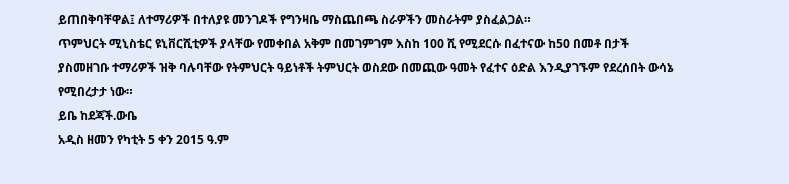ይጠበቅባቸዋል፤ ለተማሪዎች በተለያዩ መንገዶች የግንዛቤ ማስጨበጫ ስራዎችን መስራትም ያስፈልጋል።
ጥምህርት ሚኒስቴር ዩኒቨርሺቲዎች ያላቸው የመቀበል አቅም በመገምገም እስከ 100 ሺ የሚደርሱ በፈተናው ከ50 በመቶ በታች ያስመዘገቡ ተማሪዎች ዝቅ ባሉባቸው የትምህርት ዓይነቶች ትምህርት ወስደው በመጪው ዓመት የፈተና ዕድል እንዲያገኙም የደረሰበት ውሳኔ የሚበረታታ ነው።
ይቤ ከደጃች.ውቤ
አዲስ ዘመን የካቲት 5 ቀን 2015 ዓ.ም